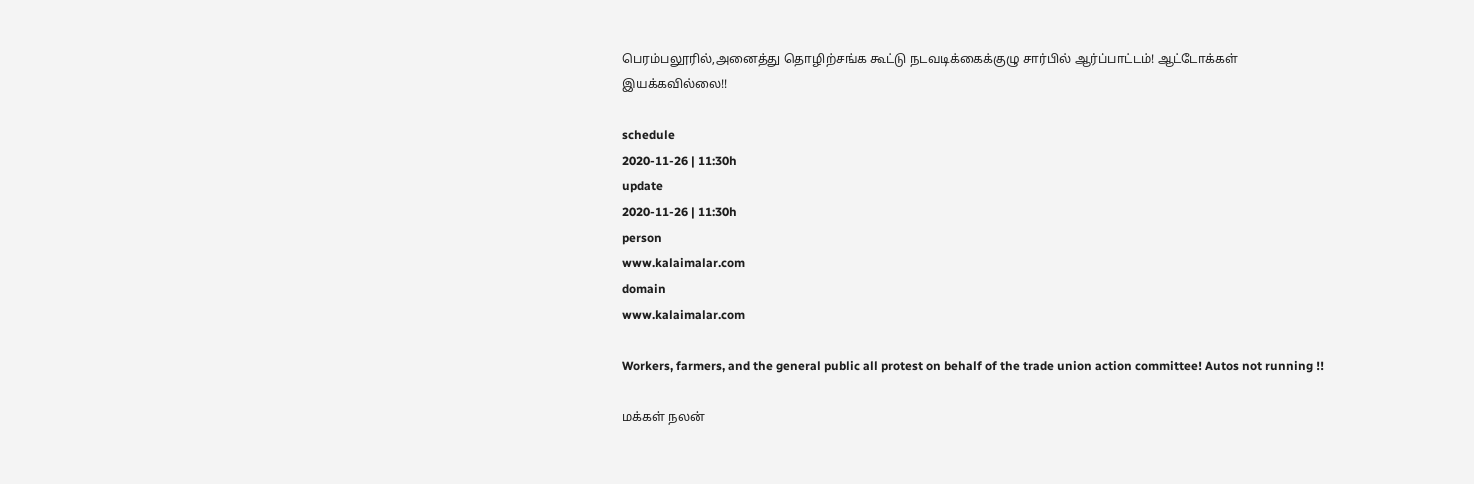பெரம்பலூரில்,அனைத்து தொழிற்சங்க கூட்டு நடவடிக்கைக்குழு சார்பில் ஆர்ப்பாட்டம்! ஆட்டோக்கள் இயக்கவில்லை!!

schedule
2020-11-26 | 11:30h
update
2020-11-26 | 11:30h
person
www.kalaimalar.com
domain
www.kalaimalar.com

Workers, farmers, and the general public all protest on behalf of the trade union action committee! Autos not running !!

மக்கள் நலன்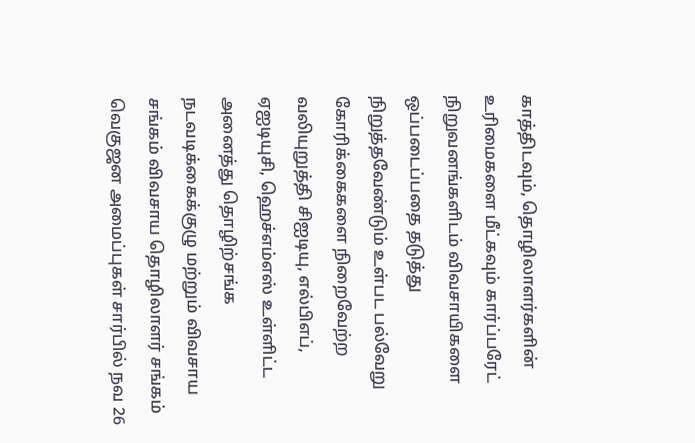காத்திடவும், தொழிலாளர்களின் உரிமைகளை மீட்கவும் கார்ப்பரேட் நிறுவனங்களிடம் விவசாயிகளை ஒப்படைப்பதை தடுத்து நிறுத்தவேண்டும் உள்பட பல்வேறு கோரிக்கைகளை நிறைவேற்ற வலியுறுத்தி சிஐடியு, எல்பிஎப், ஏஐடியுசி, ஹெச்எம்எஸ் உள்ளிட்ட அனைத்து தொழிற்சங்க நடவடிக்கைக்குழு மற்றும் விவசாய சங்கம் விவசாய தொழிலாளர் சங்கம் வெகுஜன அமைப்புகள் சார்பில் நவ 26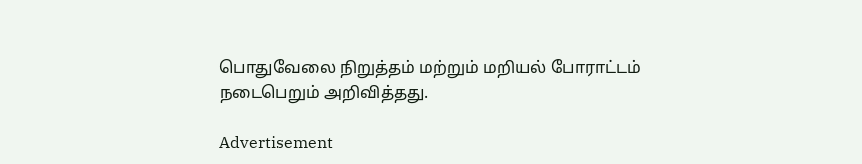பொதுவேலை நிறுத்தம் மற்றும் மறியல் போராட்டம் நடைபெறும் அறிவித்தது.

Advertisement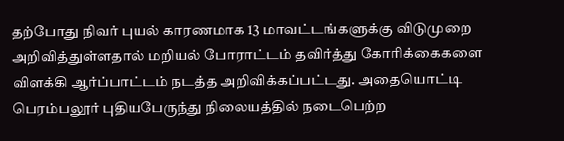தற்போது நிவர் புயல் காரணமாக 13 மாவட்டங்களுக்கு விடுமுறை அறிவித்துள்ளதால் மறியல் போராட்டம் தவிர்த்து கோரிக்கைகளை விளக்கி ஆர்ப்பாட்டம் நடத்த அறிவிக்கப்பட்டது. அதையொட்டி பெரம்பலூர் புதியபேருந்து நிலையத்தில் நடைபெற்ற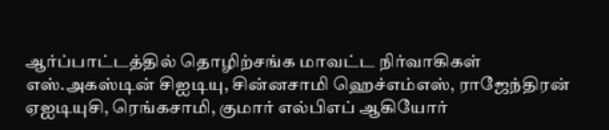ஆர்ப்பாட்டத்தில் தொழிற்சங்க மாவட்ட நிர்வாகிகள் எஸ்.அகஸ்டின் சிஐடியு, சின்னசாமி ஹெச்எம்எஸ், ராஜேந்திரன் ஏஐடியுசி, ரெங்கசாமி, குமார் எல்பிஎப் ஆகியோர்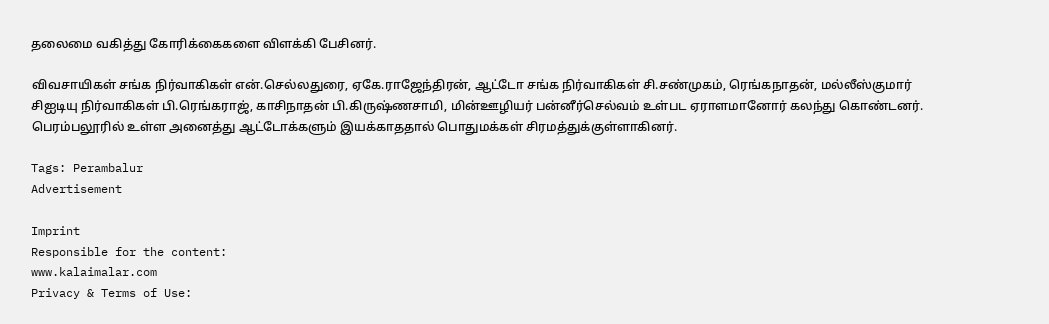தலைமை வகித்து கோரிக்கைகளை விளக்கி பேசினர்.

விவசாயிகள் சங்க நிர்வாகிகள் என்.செல்லதுரை, ஏகே.ராஜேந்திரன், ஆட்டோ சங்க நிர்வாகிகள் சி.சண்முகம், ரெங்கநாதன், மல்லீஸ்குமார் சிஐடியு நிர்வாகிகள் பி.ரெங்கராஜ், காசிநாதன் பி.கிருஷ்ணசாமி, மின்ஊழியர் பன்னீர்செல்வம் உள்பட ஏராளமானோர் கலந்து கொண்டனர். பெரம்பலூரில் உள்ள அனைத்து ஆட்டோக்களும் இயக்காததால் பொதுமக்கள் சிரமத்துக்குள்ளாகினர்.

Tags: Perambalur
Advertisement

Imprint
Responsible for the content:
www.kalaimalar.com
Privacy & Terms of Use: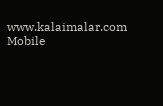www.kalaimalar.com
Mobile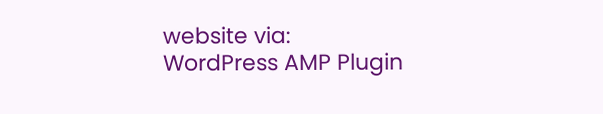website via:
WordPress AMP Plugin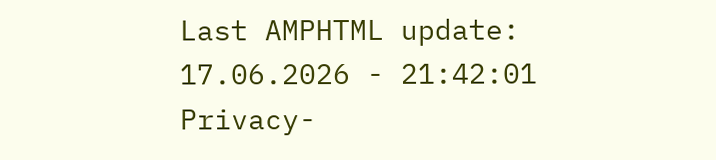Last AMPHTML update:
17.06.2026 - 21:42:01
Privacy-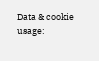Data & cookie usage: